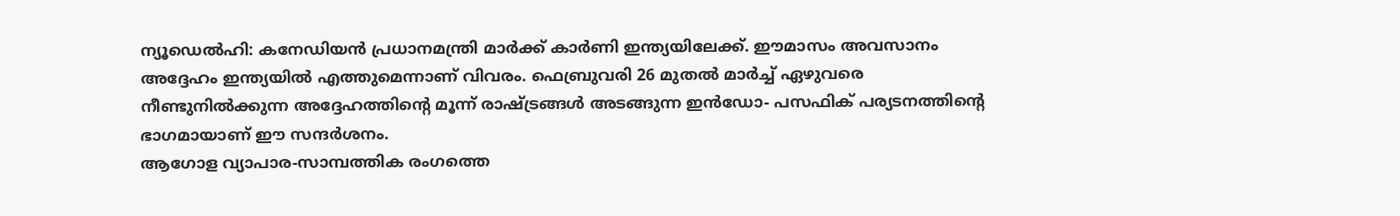ന്യൂഡെൽഹി: കനേഡിയൻ പ്രധാനമന്ത്രി മാർക്ക് കാർണി ഇന്ത്യയിലേക്ക്. ഈമാസം അവസാനം അദ്ദേഹം ഇന്ത്യയിൽ എത്തുമെന്നാണ് വിവരം. ഫെബ്രുവരി 26 മുതൽ മാർച്ച് ഏഴുവരെ നീണ്ടുനിൽക്കുന്ന അദ്ദേഹത്തിന്റെ മൂന്ന് രാഷ്ട്രങ്ങൾ അടങ്ങുന്ന ഇൻഡോ- പസഫിക് പര്യടനത്തിന്റെ ഭാഗമായാണ് ഈ സന്ദർശനം.
ആഗോള വ്യാപാര-സാമ്പത്തിക രംഗത്തെ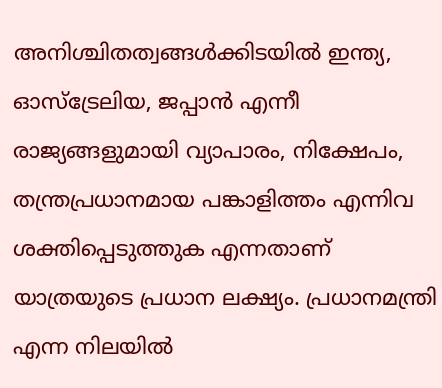അനിശ്ചിതത്വങ്ങൾക്കിടയിൽ ഇന്ത്യ, ഓസ്ട്രേലിയ, ജപ്പാൻ എന്നീ രാജ്യങ്ങളുമായി വ്യാപാരം, നിക്ഷേപം, തന്ത്രപ്രധാനമായ പങ്കാളിത്തം എന്നിവ ശക്തിപ്പെടുത്തുക എന്നതാണ് യാത്രയുടെ പ്രധാന ലക്ഷ്യം. പ്രധാനമന്ത്രി എന്ന നിലയിൽ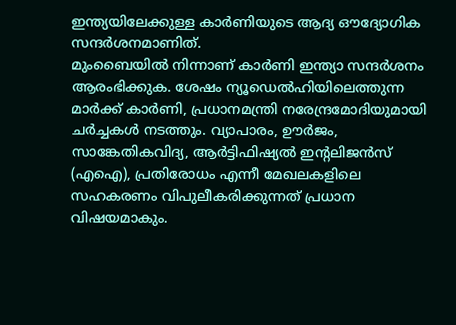ഇന്ത്യയിലേക്കുള്ള കാർണിയുടെ ആദ്യ ഔദ്യോഗിക സന്ദർശനമാണിത്.
മുംബൈയിൽ നിന്നാണ് കാർണി ഇന്ത്യാ സന്ദർശനം ആരംഭിക്കുക. ശേഷം ന്യൂഡെൽഹിയിലെത്തുന്ന മാർക്ക് കാർണി, പ്രധാനമന്ത്രി നരേന്ദ്രമോദിയുമായി ചർച്ചകൾ നടത്തും. വ്യാപാരം, ഊർജം, സാങ്കേതികവിദ്യ, ആർട്ടിഫിഷ്യൽ ഇന്റലിജൻസ് (എഐ), പ്രതിരോധം എന്നീ മേഖലകളിലെ സഹകരണം വിപുലീകരിക്കുന്നത് പ്രധാന വിഷയമാകും.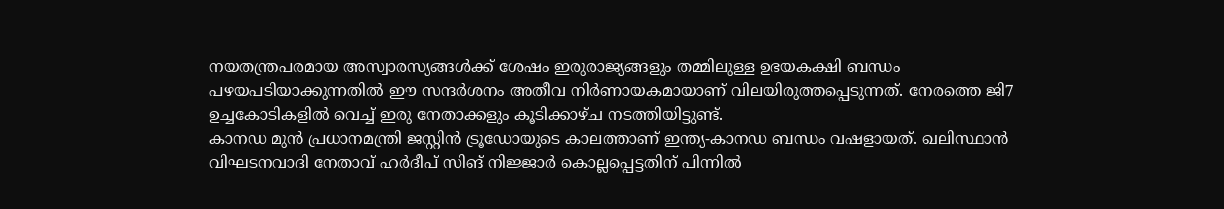നയതന്ത്രപരമായ അസ്വാരസ്യങ്ങൾക്ക് ശേഷം ഇരുരാജ്യങ്ങളും തമ്മിലുള്ള ഉഭയകക്ഷി ബന്ധം പഴയപടിയാക്കുന്നതിൽ ഈ സന്ദർശനം അതീവ നിർണായകമായാണ് വിലയിരുത്തപ്പെടുന്നത്. നേരത്തെ ജി7 ഉച്ചകോടികളിൽ വെച്ച് ഇരു നേതാക്കളും കൂടിക്കാഴ്ച നടത്തിയിട്ടുണ്ട്.
കാനഡ മുൻ പ്രധാനമന്ത്രി ജസ്റ്റിൻ ട്രൂഡോയുടെ കാലത്താണ് ഇന്ത്യ-കാനഡ ബന്ധം വഷളായത്. ഖലിസ്ഥാൻ വിഘടനവാദി നേതാവ് ഹർദീപ് സിങ് നിജ്ജാർ കൊല്ലപ്പെട്ടതിന് പിന്നിൽ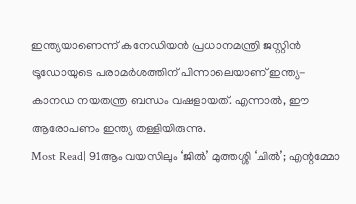ഇന്ത്യയാണെന്ന് കനേഡിയൻ പ്രധാനമന്ത്രി ജസ്റ്റിൻ ട്രൂഡോയുടെ പരാമർശത്തിന് പിന്നാലെയാണ് ഇന്ത്യ-കാനഡ നയതന്ത്ര ബന്ധം വഷളായത്. എന്നാൽ, ഈ ആരോപണം ഇന്ത്യ തള്ളിയിരുന്നു.
Most Read| 91ആം വയസിലും ‘ജിൽ’ മുത്തശ്ശി ‘ചിൽ’; എന്റമ്മോ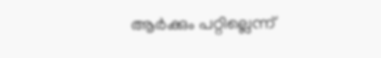ആർക്കും പറ്റില്ലെന്ന്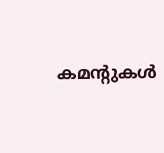കമന്റുകൾ